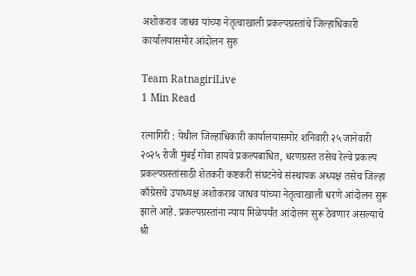अशोकराव जाधव यांच्या नेतृत्वाखाली प्रकल्पग्रस्तांचे जिल्हाधिकारी कार्यालयासमोर आंदोलन सुरु

Team RatnagiriLive
1 Min Read

रत्नागिरी : येथील जिल्हाधिकारी कार्यालयासमोर शनिवारी २५ जानेवारी २०२५ रोजी मुंबई गोवा हायवे प्रकल्पबाधित, धरणग्रस्त तसेच रेल्वे प्रकल्प प्रकल्पग्रस्तांसाठी शेतकरी कष्टकरी संघटनेचे संस्थापक अध्यक्ष तसेच जिल्हा काँग्रेसचे उपाध्यक्ष अशोकराव जाधव यांच्या नेतृत्वाखाली धरणे आंदोलन सुरू झाले आहे. प्रकल्पग्रस्तांना न्याय मिळेपर्यंत आंदोलन सुरू ठेवणार असल्याचे श्री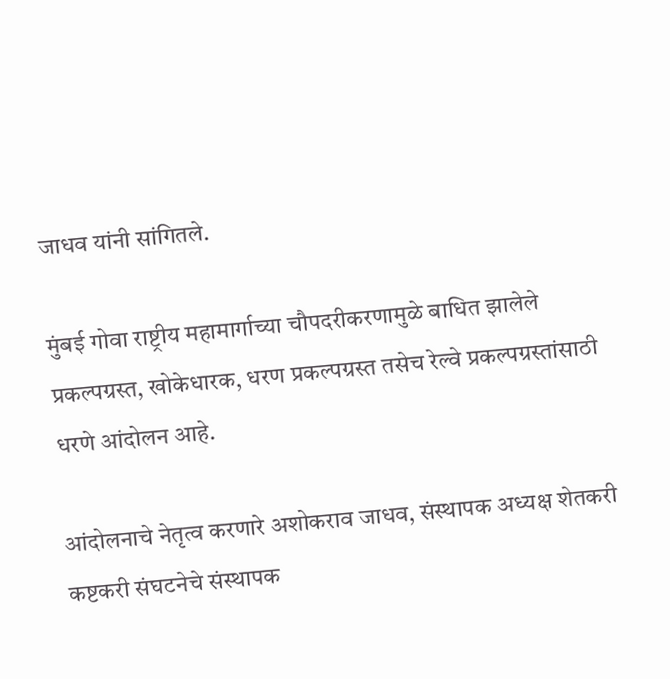जाधव यांनी सांगितले.

मुंबई गोवा राष्ट्रीय महामार्गाच्या चौपदरीकरणामुळे बाधित झालेले प्रकल्पग्रस्त, खोकेधारक, धरण प्रकल्पग्रस्त तसेच रेल्वे प्रकल्पग्रस्तांसाठी धरणे आंदोलन आहे.

आंदोलनाचे नेतृत्व करणारे अशोकराव जाधव, संस्थापक अध्यक्ष शेतकरी कष्टकरी संघटनेचे संस्थापक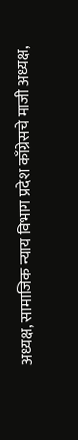अध्यक्ष, सामाजिक न्याय विभाग प्रदेश काँग्रेसचे माजी अध्यक्ष,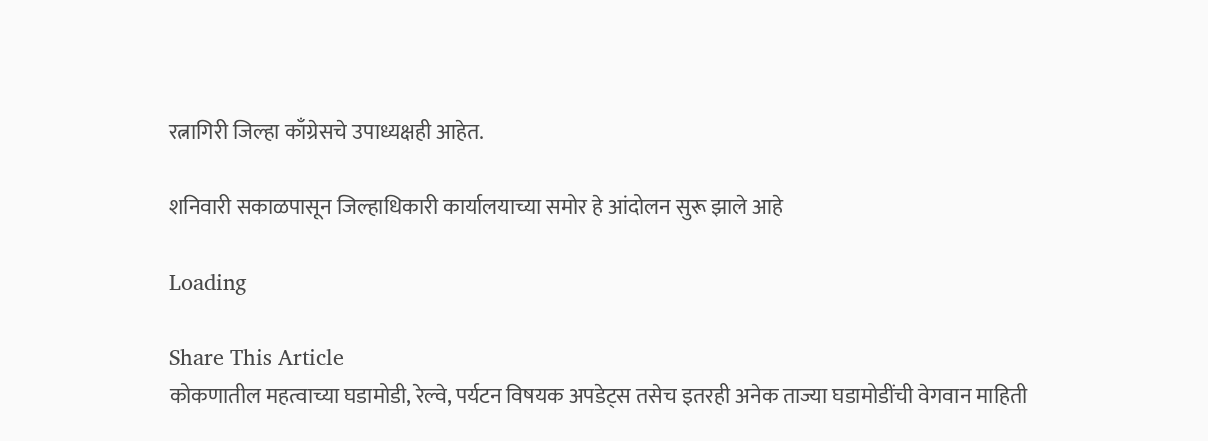रत्नागिरी जिल्हा काँग्रेसचे उपाध्यक्षही आहेत.

शनिवारी सकाळपासून जिल्हाधिकारी कार्यालयाच्या समोर हे आंदोलन सुरू झाले आहे

Loading

Share This Article
कोकणातील महत्वाच्या घडामोडी, रेल्वे, पर्यटन विषयक अपडेट्स तसेच इतरही अनेक ताज्या घडामोडींची वेगवान माहिती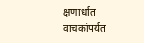क्षणार्धात वाचकांपर्यत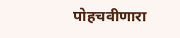पोहचवीणारा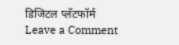डिजिटल प्लॅटफॉर्म
Leave a Comment